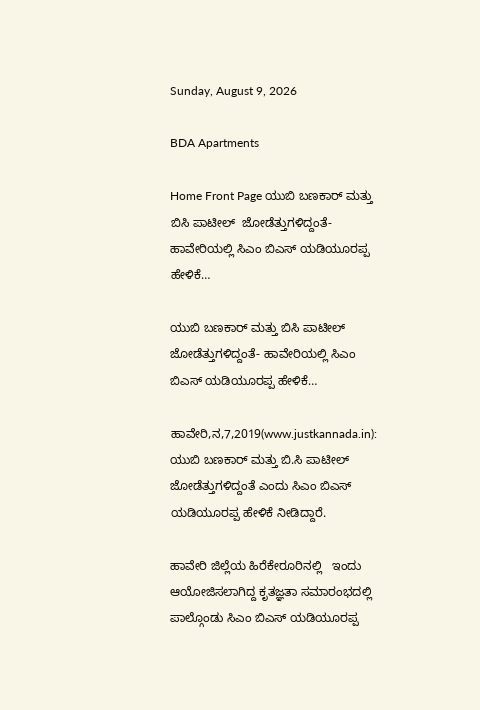Sunday, August 9, 2026

BDA Apartments

Home Front Page ಯುಬಿ ಬಣಕಾರ್ ಮತ್ತು ಬಿಸಿ ಪಾಟೀಲ್  ಜೋಡೆತ್ತುಗಳಿದ್ದಂತೆ- ಹಾವೇರಿಯಲ್ಲಿ ಸಿಎಂ ಬಿಎಸ್ ಯಡಿಯೂರಪ್ಪ ಹೇಳಿಕೆ…

ಯುಬಿ ಬಣಕಾರ್ ಮತ್ತು ಬಿಸಿ ಪಾಟೀಲ್  ಜೋಡೆತ್ತುಗಳಿದ್ದಂತೆ- ಹಾವೇರಿಯಲ್ಲಿ ಸಿಎಂ ಬಿಎಸ್ ಯಡಿಯೂರಪ್ಪ ಹೇಳಿಕೆ…

ಹಾವೇರಿ,ನ,7,2019(www.justkannada.in):  ಯುಬಿ ಬಣಕಾರ್ ಮತ್ತು ಬಿ.ಸಿ ಪಾಟೀಲ್ ಜೋಡೆತ್ತುಗಳಿದ್ದಂತೆ ಎಂದು ಸಿಎಂ ಬಿಎಸ್ ಯಡಿಯೂರಪ್ಪ ಹೇಳಿಕೆ ನೀಡಿದ್ದಾರೆ.

ಹಾವೇರಿ ಜಿಲ್ಲೆಯ ಹಿರೆಕೇರೂರಿನಲ್ಲಿ   ಇಂದು ಆಯೋಜಿಸಲಾಗಿದ್ದ ಕೃತಜ್ಞತಾ ಸಮಾರಂಭದಲ್ಲಿ ಪಾಲ್ಗೊಂಡು ಸಿಎಂ ಬಿಎಸ್ ಯಡಿಯೂರಪ್ಪ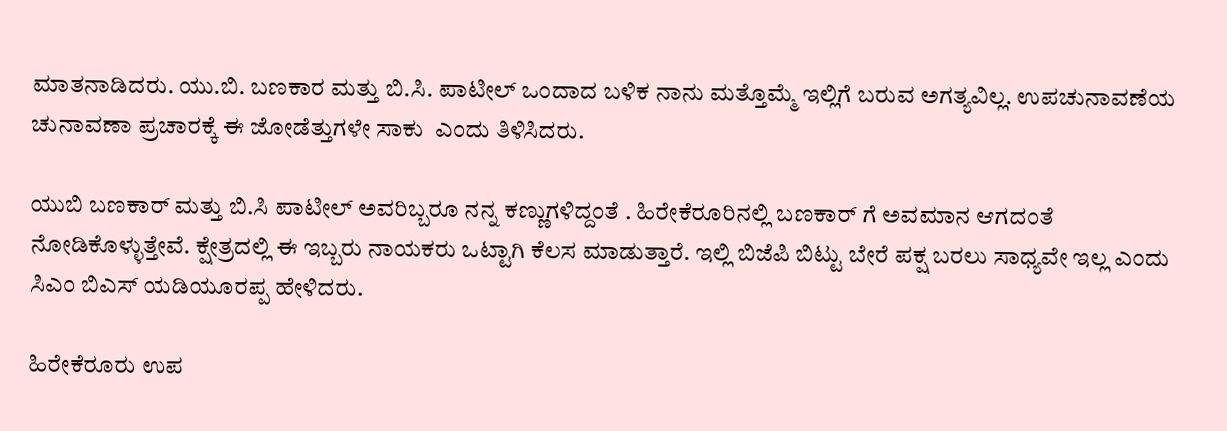ಮಾತನಾಡಿದರು. ಯು.ಬಿ. ಬಣಕಾರ ಮತ್ತು ಬಿ.ಸಿ. ಪಾಟೀಲ್ ಒಂದಾದ ಬಳಿಕ ನಾನು ಮತ್ತೊಮ್ಮೆ ಇಲ್ಲಿಗೆ ಬರುವ ಅಗತ್ಯವಿಲ್ಲ. ಉಪಚುನಾವಣೆಯ ಚುನಾವಣಾ ಪ್ರಚಾರಕ್ಕೆ ಈ ಜೋಡೆತ್ತುಗಳೇ ಸಾಕು  ಎಂದು ತಿಳಿಸಿದರು.

ಯುಬಿ ಬಣಕಾರ್ ಮತ್ತು ಬಿ.ಸಿ ಪಾಟೀಲ್ ಅವರಿಬ್ಬರೂ ನನ್ನ ಕಣ್ಣುಗಳಿದ್ದಂತೆ . ಹಿರೇಕೆರೂರಿನಲ್ಲಿ ಬಣಕಾರ್ ಗೆ ಅವಮಾನ ಆಗದಂತೆ ನೋಡಿಕೊಳ್ಳುತ್ತೇವೆ. ಕ್ಷೇತ್ರದಲ್ಲಿ ಈ ಇಬ್ಬರು ನಾಯಕರು ಒಟ್ಟಾಗಿ ಕೆಲಸ ಮಾಡುತ್ತಾರೆ. ಇಲ್ಲಿ ಬಿಜೆಪಿ ಬಿಟ್ಟು ಬೇರೆ ಪಕ್ಷ ಬರಲು ಸಾಧ್ಯವೇ ಇಲ್ಲ ಎಂದು ಸಿಎಂ ಬಿಎಸ್ ಯಡಿಯೂರಪ್ಪ ಹೇಳಿದರು.

ಹಿರೇಕೆರೂರು ಉಪ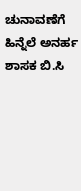ಚುನಾವಣೆಗೆ ಹಿನ್ನೆಲೆ ಅನರ್ಹ ಶಾಸಕ ಬಿ.ಸಿ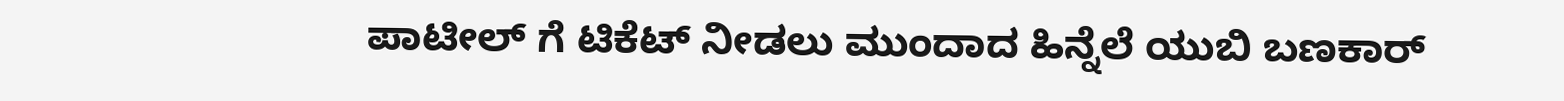ಪಾಟೀಲ್ ಗೆ ಟಿಕೆಟ್ ನೀಡಲು ಮುಂದಾದ ಹಿನ್ನೆಲೆ ಯುಬಿ ಬಣಕಾರ್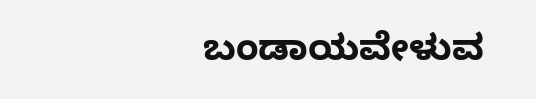ಬಂಡಾಯವೇಳುವ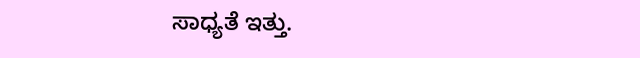ಸಾಧ್ಯತೆ ಇತ್ತು.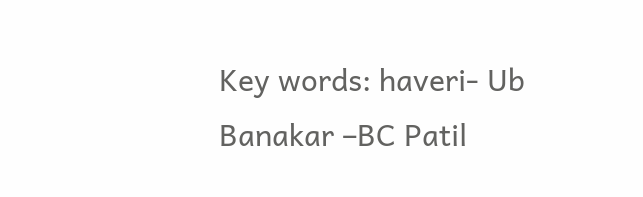Key words: haveri- Ub Banakar –BC Patil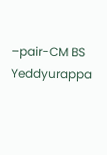–pair-CM BS Yeddyurappa